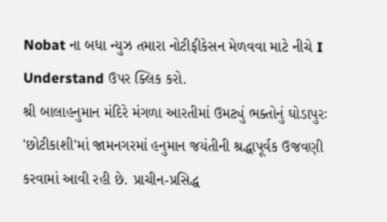Nobat ના બધા ન્યુઝ તમારા નોટીફીકેસન મેળવવા માટે નીચે I Understand ઉપર ક્લિક કરો.
શ્રી બાલાહનુમાન મંદિરે મંગળા આરતીમાં ઉમટ્યું ભક્તોનું ઘોડાપુરઃ
'છોટીકાશી'માં જામનગરમાં હનુમાન જયંતીની શ્રદ્ધાપૂર્વક ઉજવણી કરવામાં આવી રહી છે. પ્રાચીન-પ્રસિદ્ધ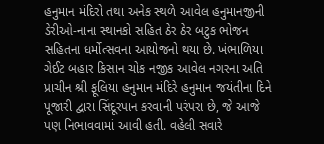હનુમાન મંદિરો તથા અનેક સ્થળે આવેલ હનુમાનજીની ડેરીઓ-નાના સ્થાનકો સહિત ઠેર ઠેર બટુક ભોજન સહિતના ધર્મોત્સવના આયોજનો થયા છે. ખંભાળિયા ગેઈટ બહાર કિસાન ચોક નજીક આવેલ નગરના અતિ પ્રાચીન શ્રી ફૂલિયા હનુમાન મંદિરે હનુમાન જયંતીના દિને પૂજારી દ્વારા સિંદૂરપાન કરવાની પરંપરા છે, જે આજે પણ નિભાવવામાં આવી હતી. વહેલી સવારે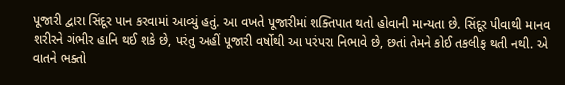પૂજારી દ્વારા સિંદૂર પાન કરવામાં આવ્યું હતું. આ વખતે પૂજારીમાં શક્તિપાત થતો હોવાની માન્યતા છે. સિંદૂર પીવાથી માનવ શરીરને ગંભીર હાનિ થઈ શકે છે, પરંતુ અહીં પૂજારી વર્ષોથી આ પરંપરા નિભાવે છે, છતાં તેમને કોઈ તકલીફ થતી નથી. એ વાતને ભક્તો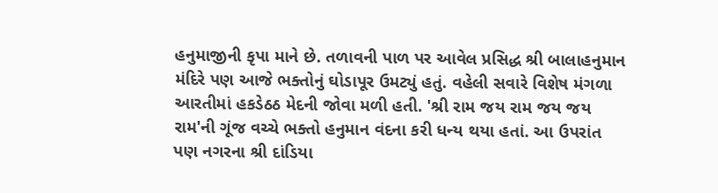હનુમાજીની કૃપા માને છે. તળાવની પાળ પર આવેલ પ્રસિદ્ધ શ્રી બાલાહનુમાન મંદિરે પણ આજે ભક્તોનું ઘોડાપૂર ઉમટ્યું હતું. વહેલી સવારે વિશેષ મંગળા આરતીમાં હકડેઠઠ મેદની જોવા મળી હતી. 'શ્રી રામ જય રામ જય જય રામ'ની ગૂંજ વચ્ચે ભક્તો હનુમાન વંદના કરી ધન્ય થયા હતાં. આ ઉપરાંત પણ નગરના શ્રી દાંડિયા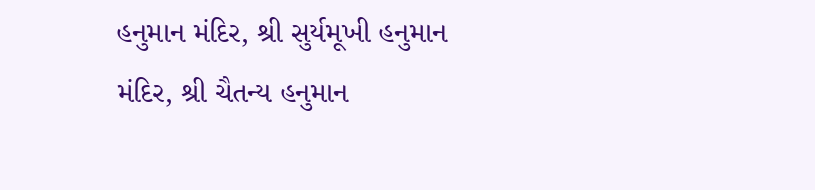હનુમાન મંદિર, શ્રી સુર્યમૂખી હનુમાન મંદિર, શ્રી ચૈતન્ય હનુમાન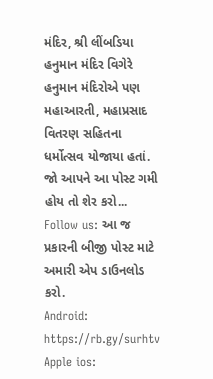મંદિર, શ્રી લીંબડિયા હનુમાન મંદિર વિગેરે હનુમાન મંદિરોએ પણ મહાઆરતી, મહાપ્રસાદ વિતરણ સહિતના ધર્મોત્સવ યોજાયા હતાં.
જો આપને આ પોસ્ટ ગમી હોય તો શેર કરો...
Follow us: આ જ પ્રકારની બીજી પોસ્ટ માટે અમારી એપ ડાઉનલોડ કરો.
Android: https://rb.gy/surhtv
Apple ios: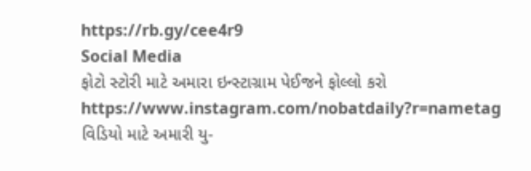https://rb.gy/cee4r9
Social Media
ફોટો સ્ટોરી માટે અમારા ઇન્સ્ટાગ્રામ પેઈજને ફોલ્લો કરો
https://www.instagram.com/nobatdaily?r=nametag
વિડિયો માટે અમારી યુ-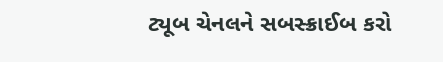ટ્યૂબ ચેનલને સબસ્ક્રાઈબ કરો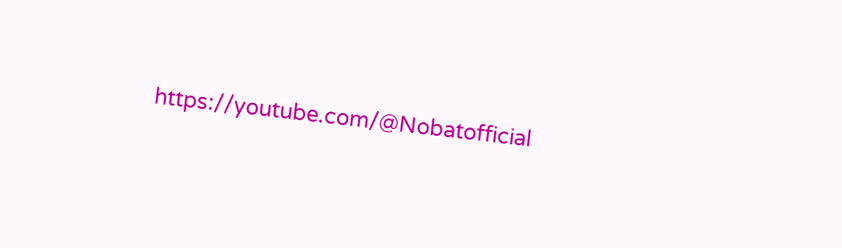https://youtube.com/@Nobatofficial